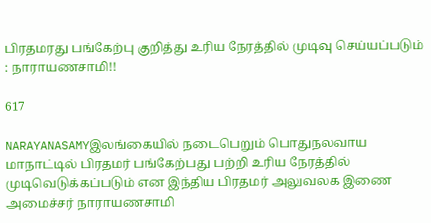பிரதமரது பங்கேற்பு குறித்து உரிய நேரத்தில் முடிவு செய்யப்படும் : நாராயணசாமி!!

617

NARAYANASAMYஇலங்கையில் நடைபெறும் பொதுநலவாய மாநாட்டில் பிரதமர் பங்கேற்பது பற்றி உரிய நேரத்தில் முடிவெடுக்கப்படும் என இந்திய பிரதமர் அலுவலக இணை அமைச்சர் நாராயணசாமி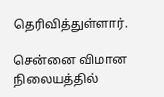தெரிவித்துள்ளார்.

சென்னை விமான நிலையத்தில்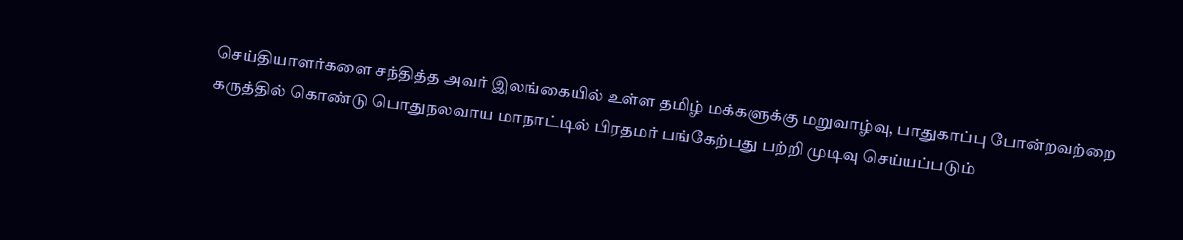செய்தியாளர்களை சந்தித்த அவர் இலங்கையில் உள்ள தமிழ் மக்களுக்கு மறுவாழ்வு, பாதுகாப்பு போன்றவற்றை கருத்தில் கொண்டு பொதுநலவாய மாநாட்டில் பிரதமர் பங்கேற்பது பற்றி முடிவு செய்யப்படும்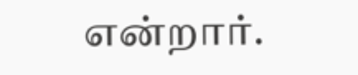என்றார்.